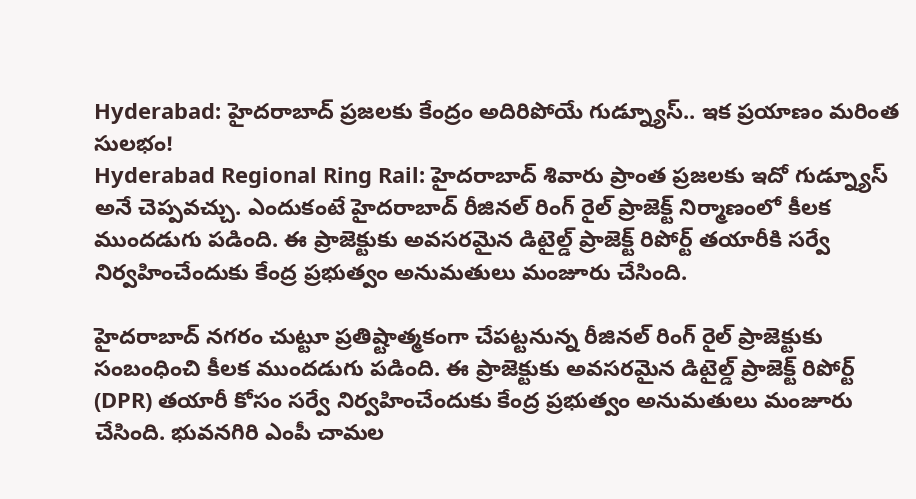Hyderabad: హైదరాబాద్ ప్రజలకు కేంద్రం అదిరిపోయే గుడ్న్యూస్.. ఇక ప్రయాణం మరింత సులభం!
Hyderabad Regional Ring Rail: హైదరాబాద్ శివారు ప్రాంత ప్రజలకు ఇదో గుడ్న్యూస్ అనే చెప్పవచ్చు. ఎందుకంటే హైదరాబాద్ రీజినల్ రింగ్ రైల్ ప్రాజెక్ట్ నిర్మాణంలో కీలక ముందడుగు పడింది. ఈ ప్రాజెక్టుకు అవసరమైన డిటైల్డ్ ప్రాజెక్ట్ రిపోర్ట్ తయారీకి సర్వే నిర్వహించేందుకు కేంద్ర ప్రభుత్వం అనుమతులు మంజూరు చేసింది.

హైదరాబాద్ నగరం చుట్టూ ప్రతిష్టాత్మకంగా చేపట్టనున్న రీజినల్ రింగ్ రైల్ ప్రాజెక్టుకు సంబంధించి కీలక ముందడుగు పడింది. ఈ ప్రాజెక్టుకు అవసరమైన డిటైల్డ్ ప్రాజెక్ట్ రిపోర్ట్ (DPR) తయారీ కోసం సర్వే నిర్వహించేందుకు కేంద్ర ప్రభుత్వం అనుమతులు మంజూరు చేసింది. భువనగిరి ఎంపీ చామల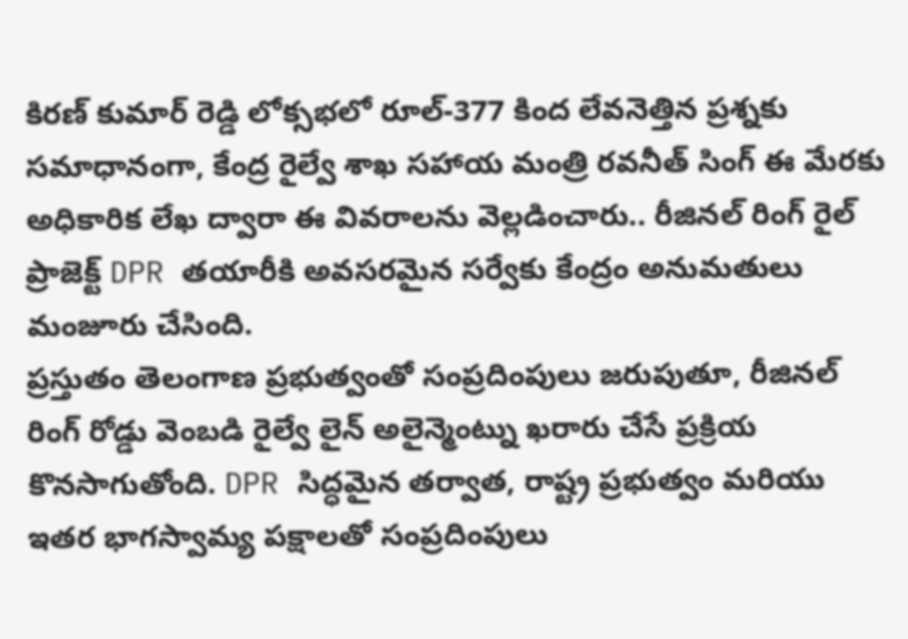కిరణ్ కుమార్ రెడ్డి లోక్సభలో రూల్-377 కింద లేవనెత్తిన ప్రశ్నకు సమాధానంగా, కేంద్ర రైల్వే శాఖ సహాయ మంత్రి రవనీత్ సింగ్ ఈ మేరకు అధికారిక లేఖ ద్వారా ఈ వివరాలను వెల్లడించారు.. రీజినల్ రింగ్ రైల్ ప్రాజెక్ట్ DPR తయారీకి అవసరమైన సర్వేకు కేంద్రం అనుమతులు మంజూరు చేసింది.
ప్రస్తుతం తెలంగాణ ప్రభుత్వంతో సంప్రదింపులు జరుపుతూ, రీజినల్ రింగ్ రోడ్డు వెంబడి రైల్వే లైన్ అలైన్మెంట్ను ఖరారు చేసే ప్రక్రియ కొనసాగుతోంది. DPR సిద్ధమైన తర్వాత, రాష్ట్ర ప్రభుత్వం మరియు ఇతర భాగస్వామ్య పక్షాలతో సంప్రదింపులు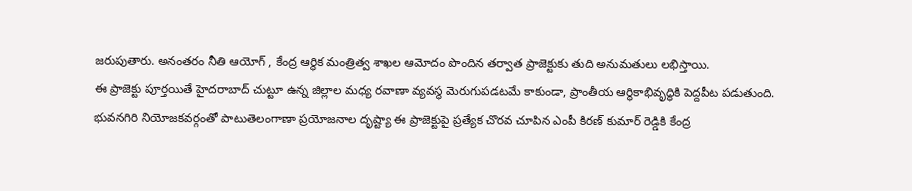జరుపుతారు. అనంతరం నీతి ఆయోగ్ , కేంద్ర ఆర్థిక మంత్రిత్వ శాఖల ఆమోదం పొందిన తర్వాత ప్రాజెక్టుకు తుది అనుమతులు లభిస్తాయి.
ఈ ప్రాజెక్టు పూర్తయితే హైదరాబాద్ చుట్టూ ఉన్న జిల్లాల మధ్య రవాణా వ్యవస్థ మెరుగుపడటమే కాకుండా, ప్రాంతీయ ఆర్థికాభివృద్ధికి పెద్దపీట పడుతుంది. భువనగిరి నియోజకవర్గంతో పాటుతెలంగాణా ప్రయోజనాల దృష్ట్యా ఈ ప్రాజెక్టుపై ప్రత్యేక చొరవ చూపిన ఎంపీ కిరణ్ కుమార్ రెడ్డికి కేంద్ర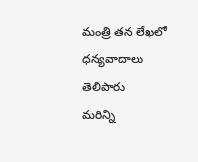మంత్రి తన లేఖలో ధన్యవాదాలు తెలిపారు
మరిన్ని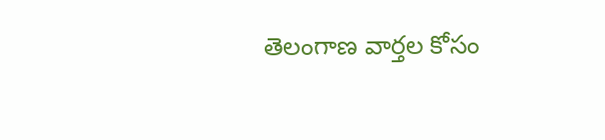తెలంగాణ వార్తల కోసం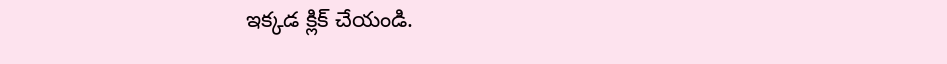ఇక్కడ క్లిక్ చేయండి.